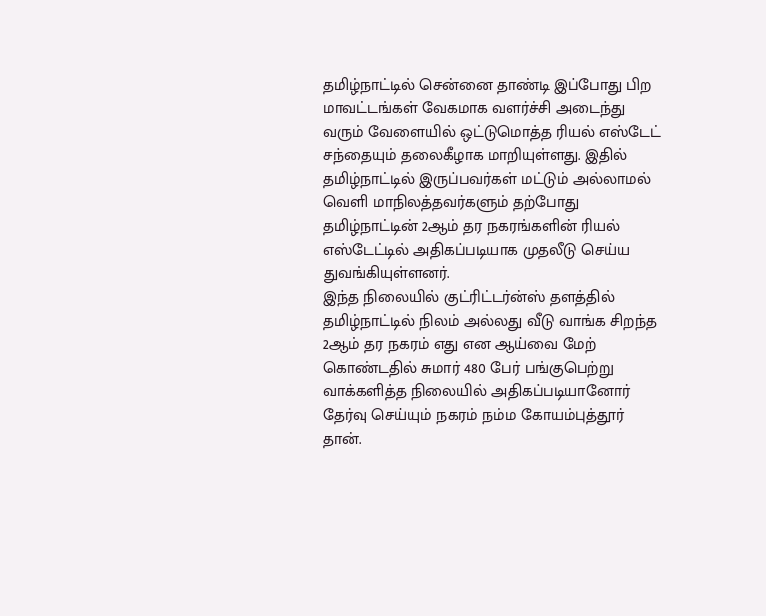தமிழ்நாட்டில் சென்னை தாண்டி இப்போது பிற மாவட்டங்கள் வேகமாக வளர்ச்சி அடைந்து வரும் வேளையில் ஒட்டுமொத்த ரியல் எஸ்டேட் சந்தையும் தலைகீழாக மாறியுள்ளது. இதில் தமிழ்நாட்டில் இருப்பவர்கள் மட்டும் அல்லாமல் வெளி மாநிலத்தவர்களும் தற்போது தமிழ்நாட்டின் 2ஆம் தர நகரங்களின் ரியல் எஸ்டேட்டில் அதிகப்படியாக முதலீடு செய்ய துவங்கியுள்ளனர்.
இந்த நிலையில் குட்ரிட்டர்ன்ஸ் தளத்தில் தமிழ்நாட்டில் நிலம் அல்லது வீடு வாங்க சிறந்த 2ஆம் தர நகரம் எது என ஆய்வை மேற் கொண்டதில் சுமார் 480 பேர் பங்குபெற்று வாக்களித்த நிலையில் அதிகப்படியானோர் தேர்வு செய்யும் நகரம் நம்ம கோயம்புத்தூர் தான்.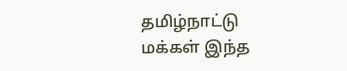தமிழ்நாட்டு மக்கள் இந்த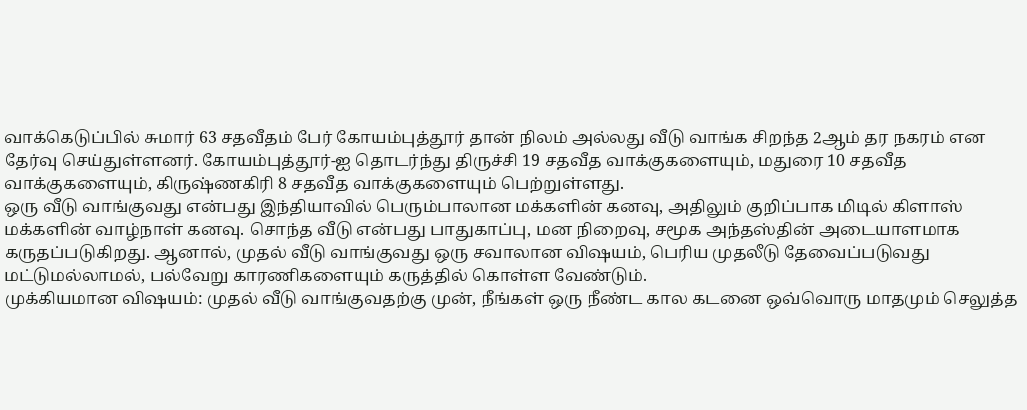வாக்கெடுப்பில் சுமார் 63 சதவீதம் பேர் கோயம்புத்தூர் தான் நிலம் அல்லது வீடு வாங்க சிறந்த 2ஆம் தர நகரம் என தேர்வு செய்துள்ளனர். கோயம்புத்தூர்-ஐ தொடர்ந்து திருச்சி 19 சதவீத வாக்குகளையும், மதுரை 10 சதவீத வாக்குகளையும், கிருஷ்ணகிரி 8 சதவீத வாக்குகளையும் பெற்றுள்ளது.
ஒரு வீடு வாங்குவது என்பது இந்தியாவில் பெரும்பாலான மக்களின் கனவு, அதிலும் குறிப்பாக மிடில் கிளாஸ் மக்களின் வாழ்நாள் கனவு. சொந்த வீடு என்பது பாதுகாப்பு, மன நிறைவு, சமூக அந்தஸ்தின் அடையாளமாக கருதப்படுகிறது. ஆனால், முதல் வீடு வாங்குவது ஒரு சவாலான விஷயம், பெரிய முதலீடு தேவைப்படுவது மட்டுமல்லாமல், பல்வேறு காரணிகளையும் கருத்தில் கொள்ள வேண்டும்.
முக்கியமான விஷயம்: முதல் வீடு வாங்குவதற்கு முன், நீங்கள் ஒரு நீண்ட கால கடனை ஒவ்வொரு மாதமும் செலுத்த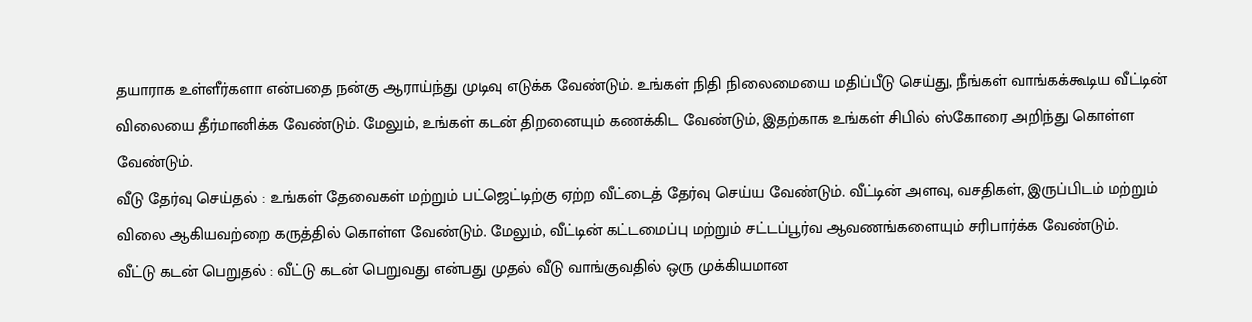தயாராக உள்ளீர்களா என்பதை நன்கு ஆராய்ந்து முடிவு எடுக்க வேண்டும். உங்கள் நிதி நிலைமையை மதிப்பீடு செய்து, நீங்கள் வாங்கக்கூடிய வீட்டின் விலையை தீர்மானிக்க வேண்டும். மேலும், உங்கள் கடன் திறனையும் கணக்கிட வேண்டும், இதற்காக உங்கள் சிபில் ஸ்கோரை அறிந்து கொள்ள வேண்டும்.
வீடு தேர்வு செய்தல் : உங்கள் தேவைகள் மற்றும் பட்ஜெட்டிற்கு ஏற்ற வீட்டைத் தேர்வு செய்ய வேண்டும். வீட்டின் அளவு, வசதிகள், இருப்பிடம் மற்றும் விலை ஆகியவற்றை கருத்தில் கொள்ள வேண்டும். மேலும், வீட்டின் கட்டமைப்பு மற்றும் சட்டப்பூர்வ ஆவணங்களையும் சரிபார்க்க வேண்டும்.
வீட்டு கடன் பெறுதல் : வீட்டு கடன் பெறுவது என்பது முதல் வீடு வாங்குவதில் ஒரு முக்கியமான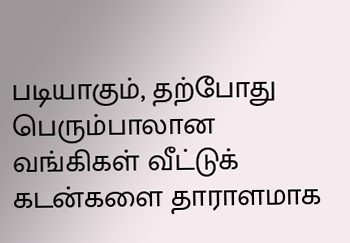படியாகும், தற்போது பெரும்பாலான வங்கிகள் வீட்டுக் கடன்களை தாராளமாக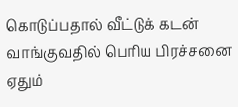கொடுப்பதால் வீட்டுக் கடன் வாங்குவதில் பெரிய பிரச்சனை ஏதும்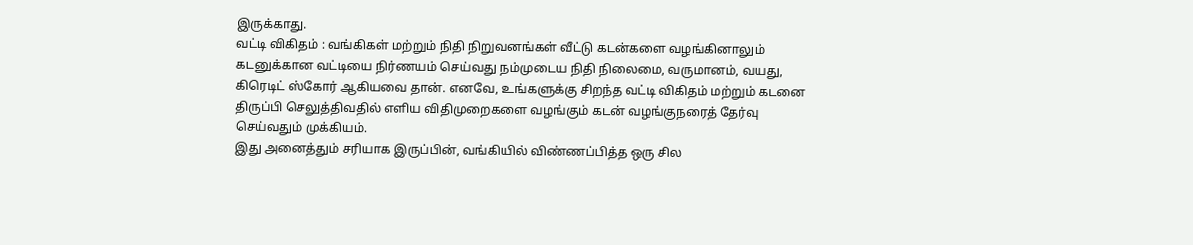இருக்காது.
வட்டி விகிதம் : வங்கிகள் மற்றும் நிதி நிறுவனங்கள் வீட்டு கடன்களை வழங்கினாலும் கடனுக்கான வட்டியை நிர்ணயம் செய்வது நம்முடைய நிதி நிலைமை, வருமானம், வயது, கிரெடிட் ஸ்கோர் ஆகியவை தான். எனவே, உங்களுக்கு சிறந்த வட்டி விகிதம் மற்றும் கடனை திருப்பி செலுத்திவதில் எளிய விதிமுறைகளை வழங்கும் கடன் வழங்குநரைத் தேர்வு செய்வதும் முக்கியம்.
இது அனைத்தும் சரியாக இருப்பின், வங்கியில் விண்ணப்பித்த ஒரு சில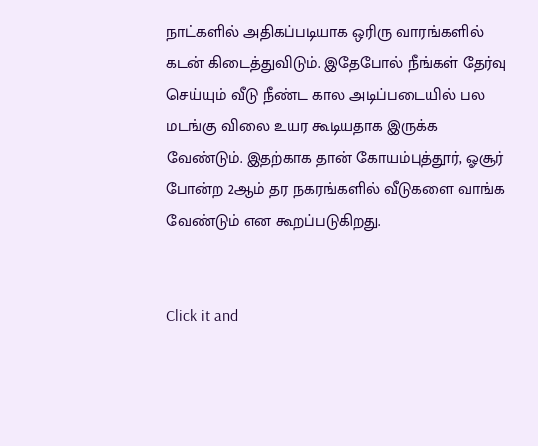நாட்களில் அதிகப்படியாக ஒரிரு வாரங்களில் கடன் கிடைத்துவிடும். இதேபோல் நீங்கள் தேர்வு செய்யும் வீடு நீண்ட கால அடிப்படையில் பல மடங்கு விலை உயர கூடியதாக இருக்க வேண்டும். இதற்காக தான் கோயம்புத்தூர், ஓசூர் போன்ற 2ஆம் தர நகரங்களில் வீடுகளை வாங்க வேண்டும் என கூறப்படுகிறது.


Click it and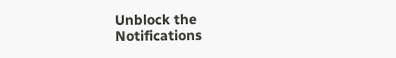Unblock the Notifications